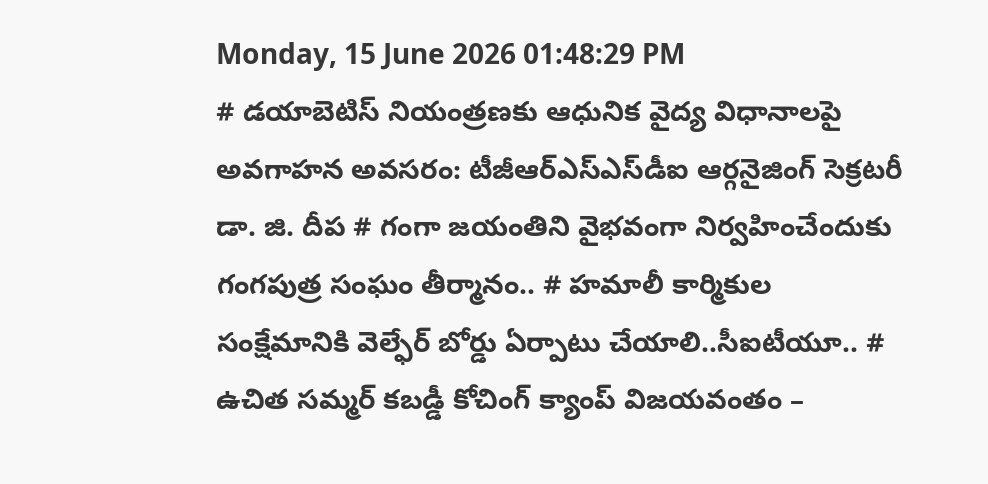Monday, 15 June 2026 01:48:29 PM
# డయాబెటిస్ నియంత్రణకు ఆధునిక వైద్య విధానాలపై అవగాహన అవసరం: టీజీఆర్‌ఎస్‌ఎస్‌డీఐ ఆర్గనైజింగ్ సెక్రటరీ డా. జి. దీప # గంగా జయంతిని వైభవంగా నిర్వహించేందుకు గంగపుత్ర సంఘం తీర్మానం.. # హమాలీ కార్మికుల సంక్షేమానికి వెల్ఫేర్ బోర్డు ఏర్పాటు చేయాలి..సీఐటీయూ.. # ఉచిత సమ్మర్ కబడ్డీ కోచింగ్ క్యాంప్ విజయవంతం –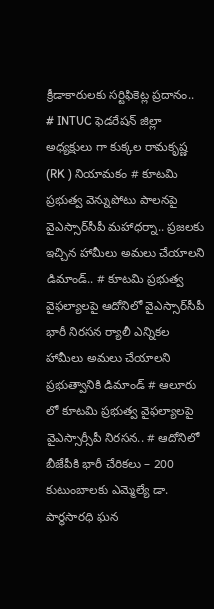క్రీడాకారులకు సర్టిఫికెట్ల ప్రదానం.. # INTUC ఫెడరేషన్ జిల్లా అధ్యక్షులు గా కుక్కల రామకృష్ణ (RK ) నియామకం # కూటమి ప్రభుత్వ వెన్నుపోటు పాలనపై వైఎస్సార్‌సీపీ మహాధర్నా.. ప్రజలకు ఇచ్చిన హామీలు అమలు చేయాలని డిమాండ్.. # కూటమి ప్రభుత్వ వైఫల్యాలపై ఆదోనిలో వైఎస్సార్‌సీపీ భారీ నిరసన ర్యాలీ ఎన్నికల హామీలు అమలు చేయాలని ప్రభుత్వానికి డిమాండ్ # ఆలూరు లో కూటమి ప్రభుత్వ వైఫల్యాలపై వైఎస్సార్సీపీ నిరసన.. # ఆదోనిలో బీజేపీకి భారీ చేరికలు – 200 కుటుంబాలకు ఎమ్మెల్యే డా. పార్థసారధి ఘన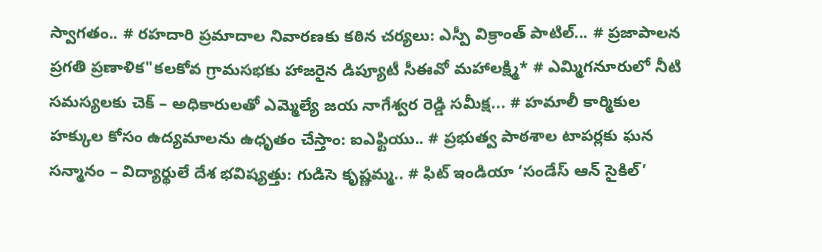స్వాగతం.. # రహదారి ప్రమాదాల నివారణకు కఠిన చర్యలు: ఎస్పీ విక్రాంత్ పాటిల్... # ప్రజాపాలన ప్రగతి ప్రణాళిక"కలకోవ గ్రామసభకు హాజరైన డిప్యూటీ సీఈవో మహాలక్ష్మి* # ఎమ్మిగనూరులో నీటి సమస్యలకు చెక్ – అధికారులతో ఎమ్మెల్యే జయ నాగేశ్వర రెడ్డి సమీక్ష... # హమాలీ కార్మికుల హక్కుల కోసం ఉద్యమాలను ఉధృతం చేస్తాం: ఐఎఫ్టియు.. # ప్రభుత్వ పాఠశాల టాపర్లకు ఘన సన్మానం – విద్యార్థులే దేశ భవిష్యత్తు: గుడిసె కృష్ణమ్మ.. # ఫిట్ ఇండియా ‘సండేస్ ఆన్ సైకిల్’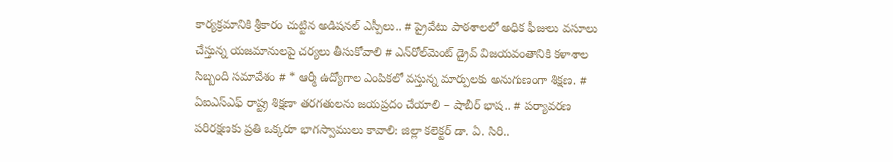కార్యక్రమానికి శ్రీకారం చుట్టిన అడిషనల్ ఎస్పీలు.. # ప్రైవేటు పాఠశాలలో అధిక ఫీజులు వసూలు చేస్తున్న యజమానులపై చర్యలు తీసుకోవాలి # ఎన్‌రోల్‌మెంట్ డ్రైవ్ విజయవంతానికి కళాశాల సిబ్బంది సమావేశం # * ఆర్మీ ఉద్యోగాల ఎంపికలో వస్తున్న మార్పులకు అనుగుణంగా శిక్షణ. # ఏఐఎస్ఎఫ్ రాష్ట్ర శిక్షణా తరగతులను జయప్రదం చేయాలి – షాబీర్ భాష.. # పర్యావరణ పరిరక్షణకు ప్రతి ఒక్కరూ భాగస్వాములు కావాలి: జిల్లా కలెక్టర్ డా. ఏ. సిరి..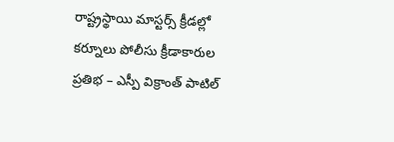రాష్ట్రస్థాయి మాస్టర్స్ క్రీడల్లో కర్నూలు పోలీసు క్రీడాకారుల ప్రతిభ – ఎస్పీ విక్రాంత్ పాటిల్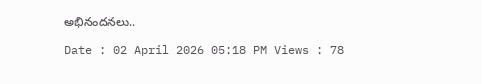అభినందనలు..

Date : 02 April 2026 05:18 PM Views : 78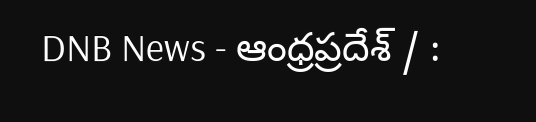DNB News - ఆంధ్రప్రదేశ్ / :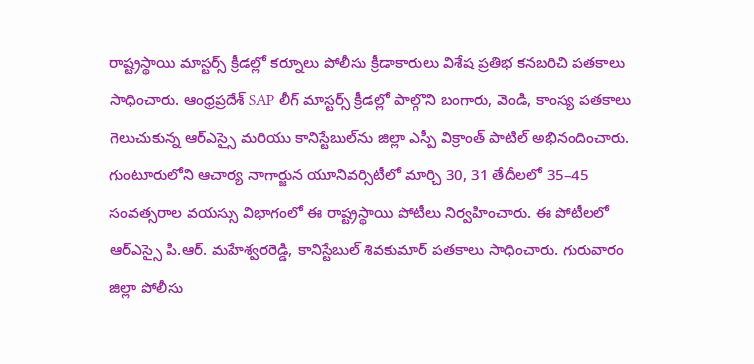రాష్ట్రస్థాయి మాస్టర్స్ క్రీడల్లో కర్నూలు పోలీసు క్రీడాకారులు విశేష ప్రతిభ కనబరిచి పతకాలు సాధించారు. ఆంధ్రప్రదేశ్ SAP లీగ్ మాస్టర్స్ క్రీడల్లో పాల్గొని బంగారు, వెండి, కాంస్య పతకాలు గెలుచుకున్న ఆర్‌ఎస్సై మరియు కానిస్టేబుల్‌ను జిల్లా ఎస్పీ విక్రాంత్ పాటిల్ అభినందించారు. గుంటూరులోని ఆచార్య నాగార్జున యూనివర్సిటీలో మార్చి 30, 31 తేదీలలో 35–45 సంవత్సరాల వయస్సు విభాగంలో ఈ రాష్ట్రస్థాయి పోటీలు నిర్వహించారు. ఈ పోటీలలో ఆర్‌ఎస్సై పి.ఆర్. మహేశ్వరరెడ్డి, కానిస్టేబుల్ శివకుమార్ పతకాలు సాధించారు. గురువారం జిల్లా పోలీసు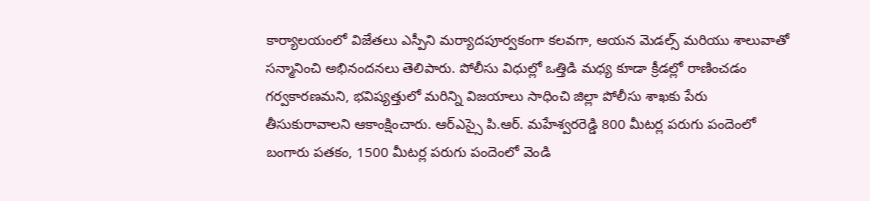కార్యాలయంలో విజేతలు ఎస్పీని మర్యాదపూర్వకంగా కలవగా, ఆయన మెడల్స్ మరియు శాలువాతో సన్మానించి అభినందనలు తెలిపారు. పోలీసు విధుల్లో ఒత్తిడి మధ్య కూడా క్రీడల్లో రాణించడం గర్వకారణమని, భవిష్యత్తులో మరిన్ని విజయాలు సాధించి జిల్లా పోలీసు శాఖకు పేరు తీసుకురావాలని ఆకాంక్షించారు. ఆర్‌ఎస్సై పి.ఆర్. మహేశ్వరరెడ్డి 800 మీటర్ల పరుగు పందెంలో బంగారు పతకం, 1500 మీటర్ల పరుగు పందెంలో వెండి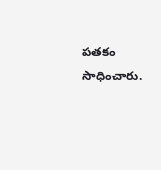పతకం సాధించారు.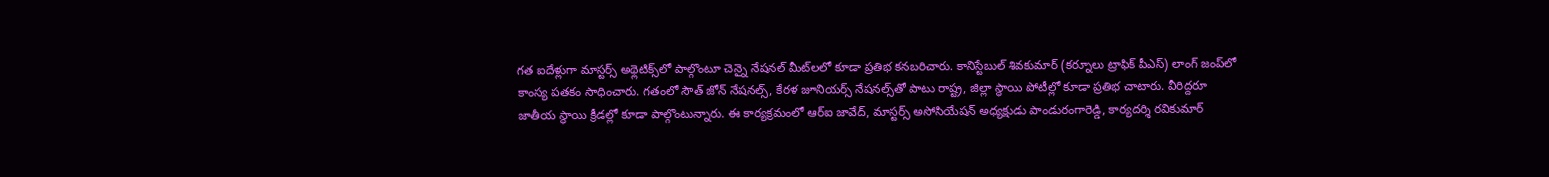గత ఐదేళ్లుగా మాస్టర్స్ అథ్లెటిక్స్‌లో పాల్గొంటూ చెన్నై నేషనల్ మీట్‌లలో కూడా ప్రతిభ కనబరిచారు. కానిస్టేబుల్ శివకుమార్ (కర్నూలు ట్రాఫిక్ పీఎస్) లాంగ్ జంప్‌లో కాంస్య పతకం సాధించారు. గతంలో సౌత్ జోన్ నేషనల్స్, కేరళ జూనియర్స్ నేషనల్స్‌తో పాటు రాష్ట్ర, జిల్లా స్థాయి పోటీల్లో కూడా ప్రతిభ చాటారు. వీరిద్దరూ జాతీయ స్థాయి క్రీడల్లో కూడా పాల్గొంటున్నారు. ఈ కార్యక్రమంలో ఆర్‌ఐ జావేద్, మాస్టర్స్ అసోసియేషన్ అధ్యక్షుడు పాండురంగారెడ్డి, కార్యదర్శి రవికుమార్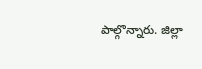పాల్గొన్నారు. జిల్లా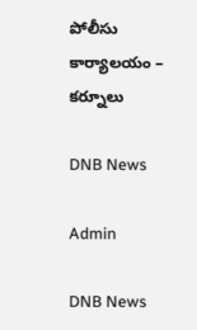పోలీసు కార్యాలయం – కర్నూలు

DNB News

Admin

DNB News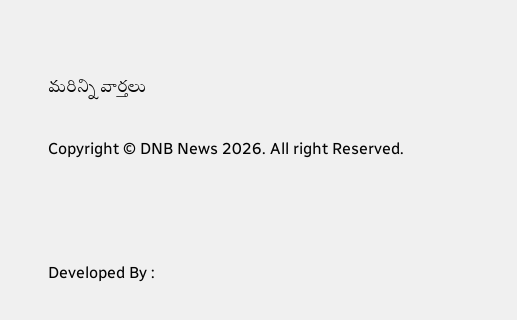మరిన్ని వార్తలు

Copyright © DNB News 2026. All right Reserved.



Developed By :